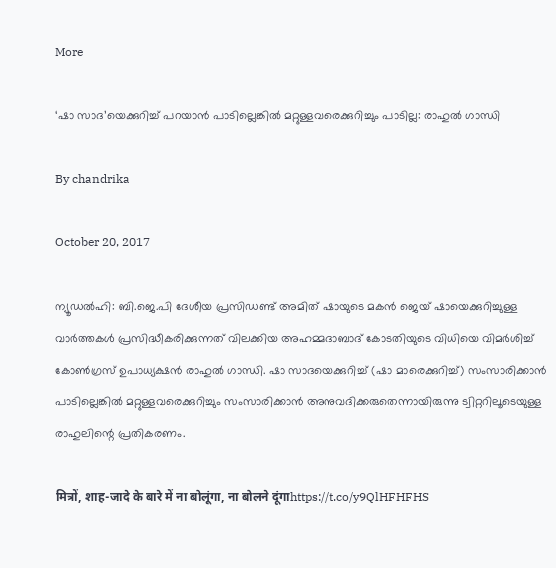More

‘ഷാ സാദ’യെക്കുറിച്ച് പറയാന്‍ പാടില്ലെങ്കില്‍ മറ്റുള്ളവരെക്കുറിച്ചും പാടില്ല: രാഹുല്‍ ഗാന്ധി

By chandrika

October 20, 2017

ന്യൂഡല്‍ഹി: ബി.ജെ.പി ദേശീയ പ്രസിഡണ്ട് അമിത് ഷായുടെ മകന്‍ ജെയ് ഷായെക്കുറിച്ചുള്ള വാര്‍ത്തകള്‍ പ്രസിദ്ധീകരിക്കുന്നത് വിലക്കിയ അഹമ്മദാബാദ് കോടതിയുടെ വിധിയെ വിമര്‍ശിച്ച് കോണ്‍ഗ്രസ് ഉപാധ്യക്ഷന്‍ രാഹുല്‍ ഗാന്ധി. ഷാ സാദയെക്കുറിച്ച് (ഷാ മാരെക്കുറിച്ച്) സംസാരിക്കാന്‍ പാടില്ലെങ്കില്‍ മറ്റുള്ളവരെക്കുറിച്ചും സംസാരിക്കാന്‍ അനുവദിക്കരുതെന്നായിരുന്നു ട്വിറ്ററിലൂടെയുള്ള രാഹുലിന്റെ പ്രതികരണം.

मित्रों, शाह-जादे के बारे में ना बोलूंगा, ना बोलने दूंगाhttps://t.co/y9QlHFHFHS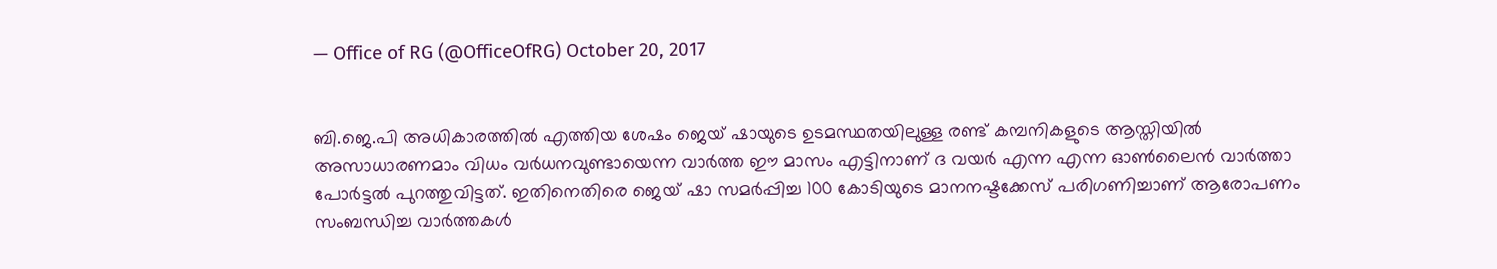— Office of RG (@OfficeOfRG) October 20, 2017


ബി.ജെ.പി അധികാരത്തില്‍ എത്തിയ ശേഷം ജെയ് ഷായുടെ ഉടമസ്ഥതയിലുള്ള രണ്ട് കമ്പനികളുടെ ആസ്തിയില്‍ അസാധാരണമാം വിധം വര്‍ധനവുണ്ടായെന്ന വാര്‍ത്ത ഈ മാസം എട്ടിനാണ് ദ വയര്‍ എന്ന എന്ന ഓണ്‍ലൈന്‍ വാര്‍ത്താ പോര്‍ട്ടല്‍ പുറത്തുവിട്ടത്. ഇതിനെതിരെ ജെയ് ഷാ സമര്‍പ്പിച്ച 100 കോടിയുടെ മാനനഷ്ടക്കേസ് പരിഗണിച്ചാണ് ആരോപണം സംബന്ധിച്ച വാര്‍ത്തകള്‍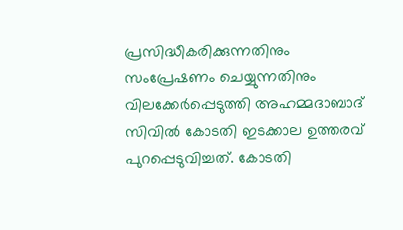പ്രസിദ്ധീകരിക്കുന്നതിനും സംപ്രേഷണം ചെയ്യുന്നതിനും വിലക്കേര്‍പ്പെടുത്തി അഹമ്മദാബാദ് സിവില്‍ കോടതി ഇടക്കാല ഉത്തരവ് പുറപ്പെടുവിച്ചത്. കോടതി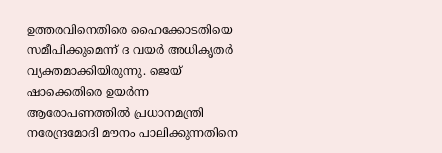ഉത്തരവിനെതിരെ ഹൈക്കോടതിയെ സമീപിക്കുമെന്ന് ദ വയര്‍ അധികൃതര്‍ വ്യക്തമാക്കിയിരുന്നു. ജെയ് ഷാക്കെതിരെ ഉയര്‍ന്ന ആരോപണത്തില്‍ പ്രധാനമന്ത്രി നരേന്ദ്രമോദി മൗനം പാലിക്കുന്നതിനെ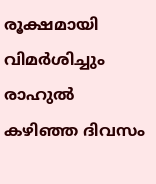രൂക്ഷമായി വിമര്‍ശിച്ചും രാഹുല്‍ കഴിഞ്ഞ ദിവസം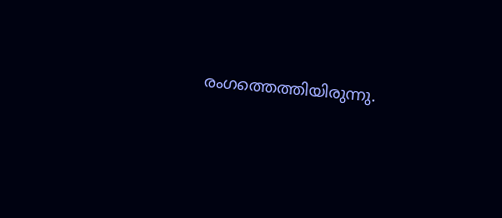രംഗത്തെത്തിയിരുന്നു.